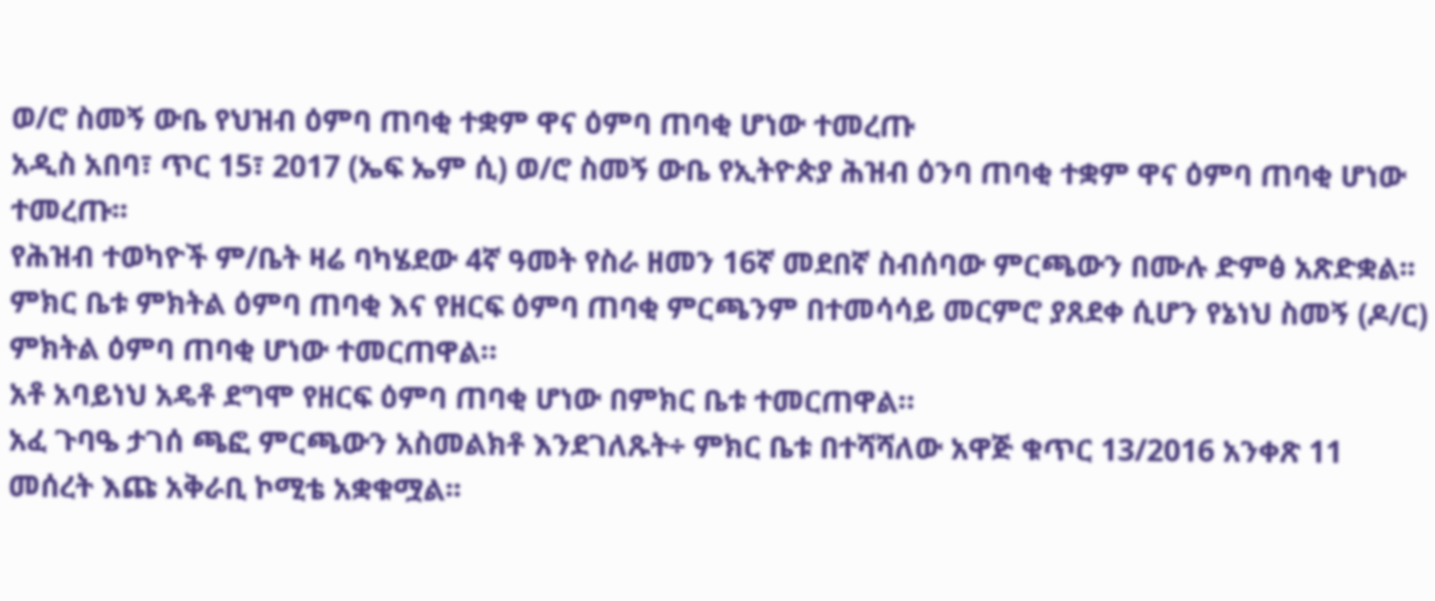ወ/ሮ ስመኝ ውቤ የህዝብ ዕምባ ጠባቂ ተቋም ዋና ዕምባ ጠባቂ ሆነው ተመረጡ
አዲስ አበባ፣ ጥር 15፣ 2017 (ኤፍ ኤም ሲ) ወ/ሮ ስመኝ ውቤ የኢትዮጵያ ሕዝብ ዕንባ ጠባቂ ተቋም ዋና ዕምባ ጠባቂ ሆነው ተመረጡ፡፡
የሕዝብ ተወካዮች ም/ቤት ዛሬ ባካሄደው 4ኛ ዓመት የስራ ዘመን 16ኛ መደበኛ ስብሰባው ምርጫውን በሙሉ ድምፅ አጽድቋል፡፡
ምክር ቤቱ ምክትል ዕምባ ጠባቂ እና የዘርፍ ዕምባ ጠባቂ ምርጫንም በተመሳሳይ መርምሮ ያጸደቀ ሲሆን የኔነህ ስመኝ (ዶ/ር) ምክትል ዕምባ ጠባቂ ሆነው ተመርጠዋል።
አቶ አባይነህ አዴቶ ደግሞ የዘርፍ ዕምባ ጠባቂ ሆነው በምክር ቤቱ ተመርጠዋል።
አፈ ጉባዔ ታገሰ ጫፎ ምርጫውን አስመልክቶ እንደገለጹት÷ ምክር ቤቱ በተሻሻለው አዋጅ ቁጥር 13/2016 አንቀጽ 11 መሰረት እጩ አቅራቢ ኮሚቴ አቋቁሟል፡፡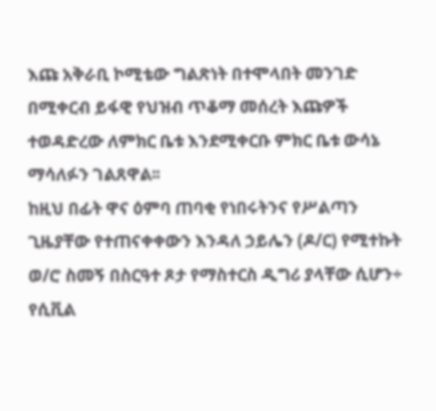እጩ አቅራቢ ኮሚቴው ግልጽነት በተሞላበት መንገድ በሚቀርብ ይፋዊ የህዝብ ጥቆማ መሰረት እጩዎች ተወዳድረው ለምክር ቤቱ እንደሚቀርቡ ምክር ቤቱ ውሳኔ ማሳለፉን ገልጸዋል፡፡
ከዚህ በፊት ዋና ዕምባ ጠባቂ የነበሩትንና የሥልጣን ጊዜያቸው የተጠናቀቀውን እንዳለ ኃይሌን (ዶ/ር) የሚተኩት ወ/ሮ ስመኝ በስርዓተ ጾታ የማስተርስ ዲግሪ ያላቸው ሲሆን÷ የሲቪል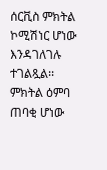ሰርቪስ ምክትል ኮሚሽነር ሆነው እንዳገለገሉ ተገልጿል፡፡
ምክትል ዕምባ ጠባቂ ሆነው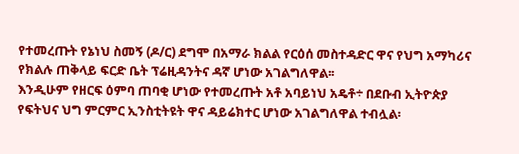የተመረጡት የኔነህ ስመኝ (ዶ/ር) ደግሞ በአማራ ክልል የርዕሰ መስተዳድር ዋና የህግ አማካሪና የክልሉ ጠቅላይ ፍርድ ቤት ፕሬዚዳንትና ዳኛ ሆነው አገልግለዋል፡፡
እንዲሁም የዘርፍ ዕምባ ጠባቂ ሆነው የተመረጡት አቶ አባይነህ አዴቶ÷ በደቡብ ኢትዮጵያ የፍትህና ህግ ምርምር ኢንስቲትዩት ዋና ዳይሬክተር ሆነው አገልግለዋል ተብሏል፡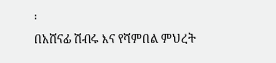፡
በአሸናፊ ሽብሩ እና የሻምበል ምህረት